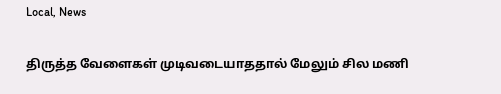Local, News

திருத்த வேளைகள் முடிவடையாததால் மேலும் சில மணி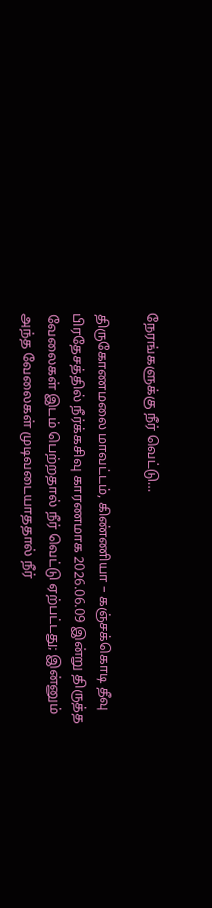நேரங்களுக்கு நீர் வெட்டு…

திருகோணமலை மாவட்டம், கிண்ணியா – கஞ்சக்கொடி தீவு பிரதேசத்தில் நீர்க்கசிவு காரணமாக 2026.06.09 இன்று திருத்த  வேலைகள் இடம் பெற்றதால் நீர் வெட்டு ஏற்பட்டது; இன்னும் அந்த வேலைகள் முடிவடையாததால் நீர்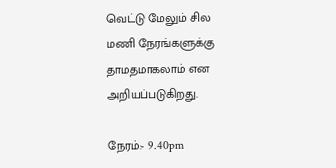வெட்டு மேலும் சில மணி நேரங்களுக்கு தாமதமாகலாம் என அறியப்படுகிறது.

நேரம்:- 9.40pm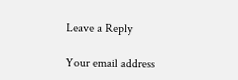Leave a Reply

Your email address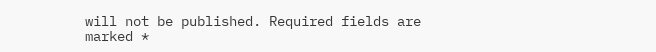will not be published. Required fields are marked *